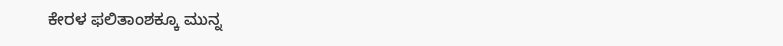ಕೇರಳ ಫಲಿತಾಂಶಕ್ಕೂ ಮುನ್ನ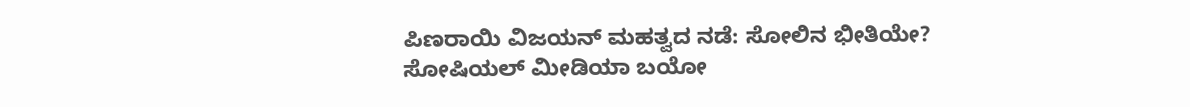ಪಿಣರಾಯಿ ವಿಜಯನ್ ಮಹತ್ವದ ನಡೆ: ಸೋಲಿನ ಭೀತಿಯೇ? ಸೋಷಿಯಲ್ ಮೀಡಿಯಾ ಬಯೋ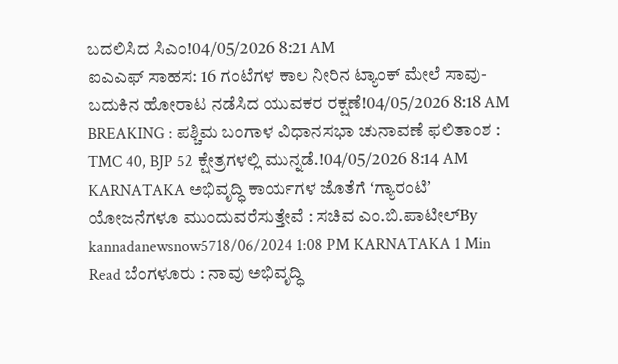ಬದಲಿಸಿದ ಸಿಎಂ!04/05/2026 8:21 AM
ಐಎಎಫ್ ಸಾಹಸ: 16 ಗಂಟೆಗಳ ಕಾಲ ನೀರಿನ ಟ್ಯಾಂಕ್ ಮೇಲೆ ಸಾವು-ಬದುಕಿನ ಹೋರಾಟ ನಡೆಸಿದ ಯುವಕರ ರಕ್ಷಣೆ!04/05/2026 8:18 AM
BREAKING : ಪಶ್ಚಿಮ ಬಂಗಾಳ ವಿಧಾನಸಭಾ ಚುನಾವಣೆ ಫಲಿತಾಂಶ : TMC 40, BJP 52 ಕ್ಷೇತ್ರಗಳಲ್ಲಿ ಮುನ್ನಡೆ.!04/05/2026 8:14 AM
KARNATAKA ಅಭಿವೃದ್ಧಿ ಕಾರ್ಯಗಳ ಜೊತೆಗೆ ʻಗ್ಯಾರಂಟಿʼ ಯೋಜನೆಗಳೂ ಮುಂದುವರೆಸುತ್ತೇವೆ : ಸಚಿವ ಎಂ.ಬಿ.ಪಾಟೀಲ್By kannadanewsnow5718/06/2024 1:08 PM KARNATAKA 1 Min Read ಬೆಂಗಳೂರು : ನಾವು ಅಭಿವೃದ್ಧಿ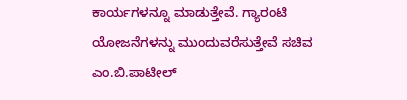ಕಾರ್ಯಗಳನ್ನೂ ಮಾಡುತ್ತೇವೆ. ಗ್ಯಾರಂಟಿ ಯೋಜನೆಗಳನ್ನು ಮುಂದುವರೆಸುತ್ತೇವೆ ಸಚಿವ ಎಂ.ಬಿ.ಪಾಟೀಲ್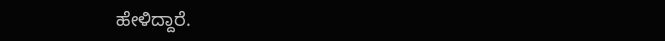ಹೇಳಿದ್ದಾರೆ.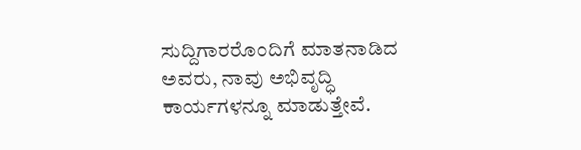ಸುದ್ದಿಗಾರರೊಂದಿಗೆ ಮಾತನಾಡಿದ ಅವರು, ನಾವು ಅಭಿವೃದ್ಧಿ ಕಾರ್ಯಗಳನ್ನೂ ಮಾಡುತ್ತೇವೆ.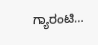ಗ್ಯಾರಂಟಿ…